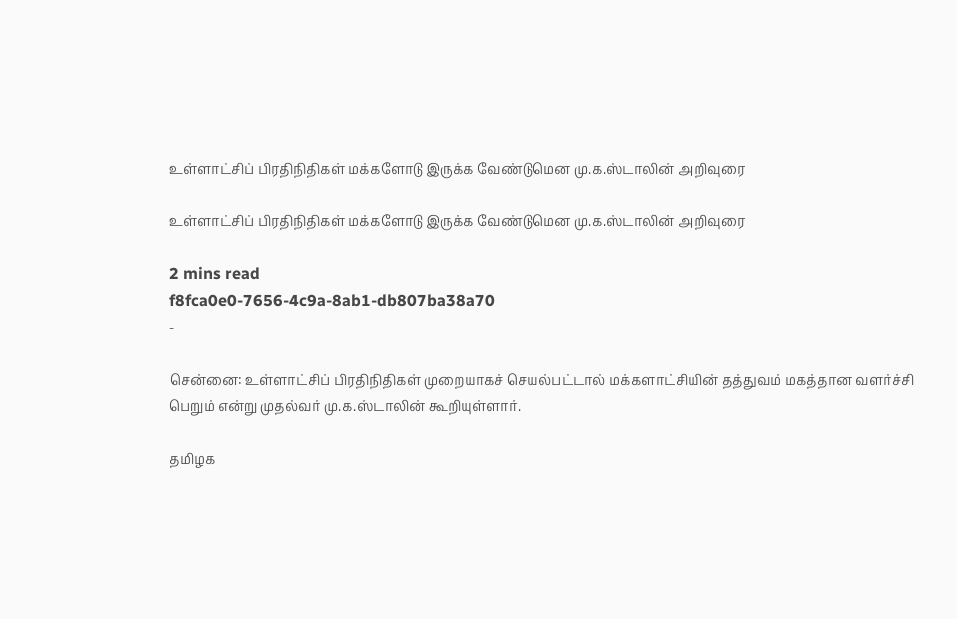உள்ளாட்சிப் பிரதிநிதிகள் மக்களோடு இருக்க வேண்டுமென மு.க.ஸ்டாலின் அறிவுரை

உள்ளாட்சிப் பிரதிநிதிகள் மக்களோடு இருக்க வேண்டுமென மு.க.ஸ்டாலின் அறிவுரை

2 mins read
f8fca0e0-7656-4c9a-8ab1-db807ba38a70
-

சென்னை: உள்ளாட்சிப் பிரதிநிதிகள் முறையாகச் செயல்பட்டால் மக்களாட்சியின் தத்துவம் மகத்தான வளர்ச்சி பெறும் என்று முதல்வர் மு.க.ஸ்டாலின் கூறியுள்ளார்.

தமிழக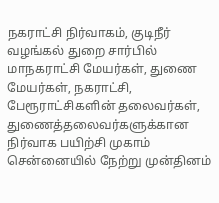நகராட்சி நிர்வாகம், குடிநீர் வழங்கல் துறை சார்பில் மாநகராட்சி மேயர்கள், துணை மேயர்கள், நகராட்சி, பேரூராட்சிகளின் தலைவர்கள், துணைத்தலைவர்களுக்கான நிர்வாக பயிற்சி முகாம் சென்னையில் நேற்று முன்தினம்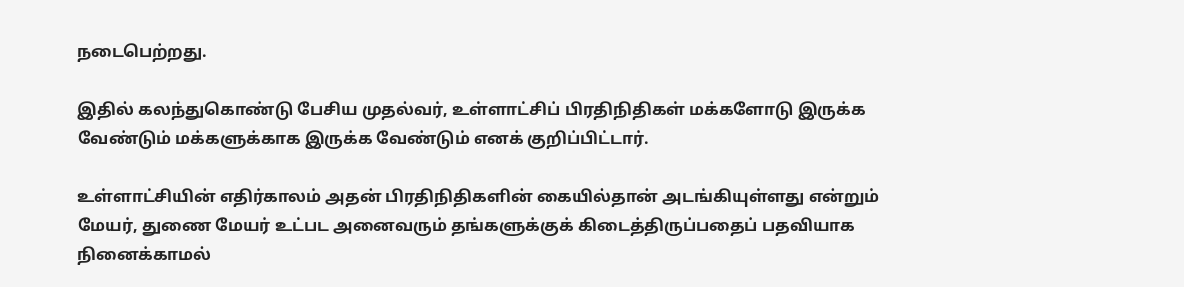நடைபெற்றது.

இதில் கலந்துகொண்டு பேசிய முதல்வர், உள்ளாட்சிப் பிரதிநிதிகள் மக்களோடு இருக்க வேண்டும் மக்களுக்காக இருக்க வேண்டும் எனக் குறிப்பிட்டார்.

உள்ளாட்சியின் எதிர்காலம் அதன் பிரதிநிதிகளின் கையில்தான் அடங்கியுள்ளது என்றும் மேயர், துணை மேயர் உட்பட அனைவரும் தங்களுக்குக் கிடைத்திருப்பதைப் பதவியாக நினைக்காமல்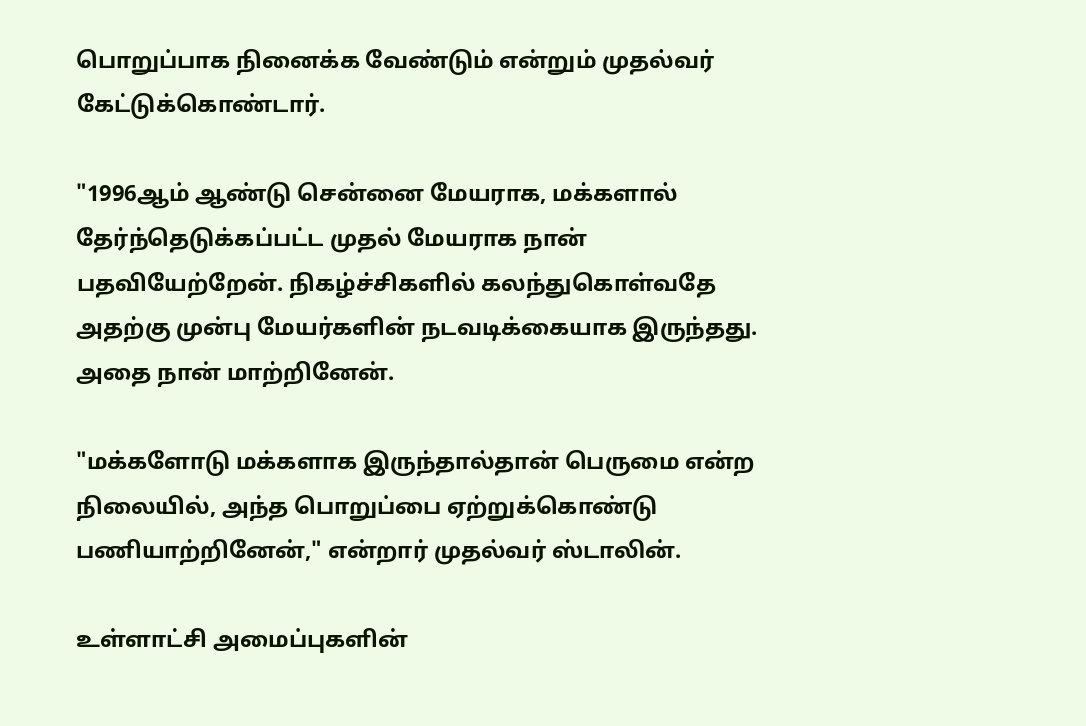பொறுப்பாக நினைக்க வேண்டும் என்றும் முதல்வர் கேட்டுக்கொண்டார்.

"1996ஆம் ஆண்டு சென்னை மேயராக, மக்களால் தேர்ந்தெடுக்கப்பட்ட முதல் மேயராக நான் பதவியேற்றேன். நிகழ்ச்சிகளில் கலந்துகொள்வதே அதற்கு முன்பு மேயர்களின் நடவடிக்கையாக இருந்தது. அதை நான் மாற்றினேன்.

"மக்களோடு மக்களாக இருந்தால்தான் பெருமை என்ற நிலையில், அந்த பொறுப்பை ஏற்றுக்கொண்டு பணியாற்றினேன்," என்றார் முதல்வர் ஸ்டாலின்.

உள்ளாட்சி அமைப்புகளின்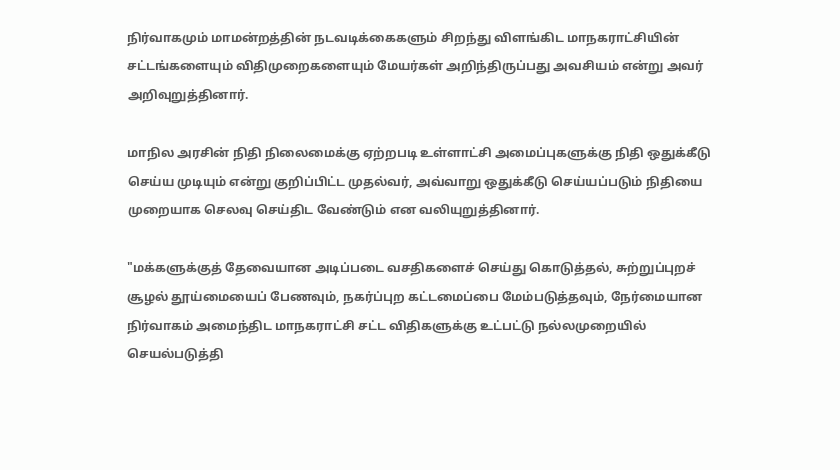நிர்வாகமும் மாமன்றத்தின் நடவடிக்கைகளும் சிறந்து விளங்கிட மாநகராட்சியின் சட்டங்களையும் விதிமுறைகளையும் மேயர்கள் அறிந்திருப்பது அவசியம் என்று அவர் அறிவுறுத்தினார்.

மாநில அரசின் நிதி நிலைமைக்கு ஏற்றபடி உள்ளாட்சி அமைப்புகளுக்கு நிதி ஒதுக்கீடு செய்ய முடியும் என்று குறிப்பிட்ட முதல்வர், அவ்வாறு ஒதுக்கீடு செய்யப்படும் நிதியை முறையாக செலவு செய்திட வேண்டும் என வலியுறுத்தினார்.

"மக்களுக்குத் தேவையான அடிப்படை வசதிகளைச் செய்து கொடுத்தல், சுற்றுப்புறச் சூழல் தூய்மையைப் பேணவும், நகர்ப்புற கட்டமைப்பை மேம்படுத்தவும், நேர்மையான நிர்வாகம் அமைந்திட மாநகராட்சி சட்ட விதிகளுக்கு உட்பட்டு நல்லமுறையில் செயல்படுத்தி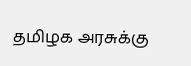தமிழக அரசுக்கு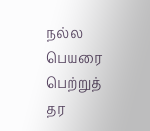நல்ல பெயரை பெற்றுத் தர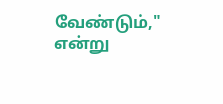வேண்டும்," என்று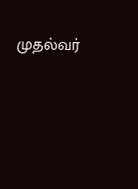முதல்வர்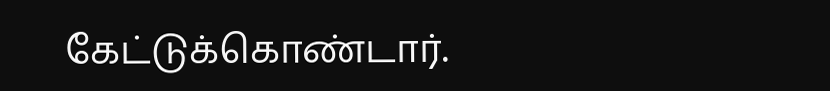கேட்டுக்கொண்டார்.